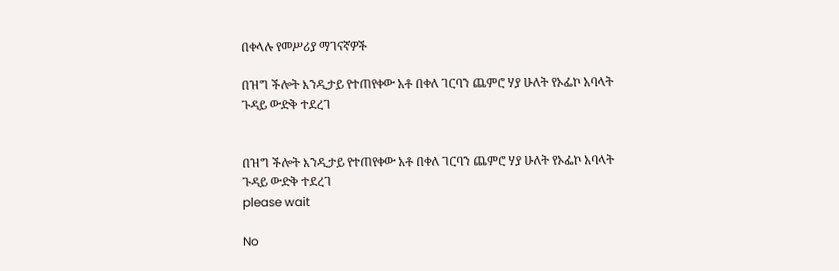በቀላሉ የመሥሪያ ማገናኛዎች

በዝግ ችሎት እንዲታይ የተጠየቀው አቶ በቀለ ገርባን ጨምሮ ሃያ ሁለት የኦፌኮ አባላት ጉዳይ ውድቅ ተደረገ


በዝግ ችሎት እንዲታይ የተጠየቀው አቶ በቀለ ገርባን ጨምሮ ሃያ ሁለት የኦፌኮ አባላት ጉዳይ ውድቅ ተደረገ
please wait

No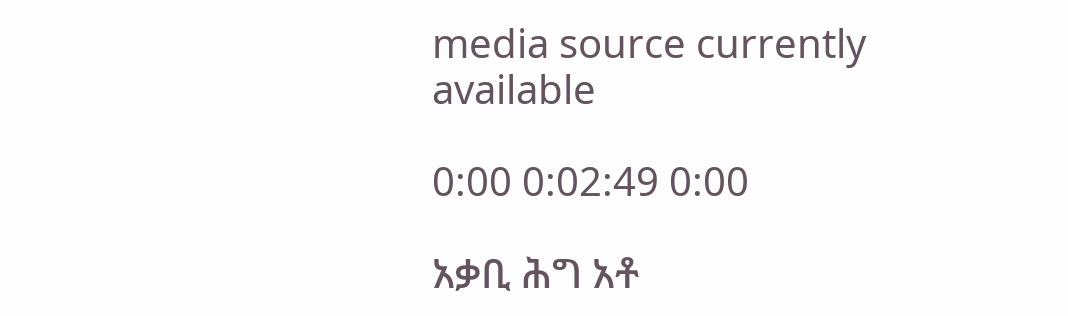media source currently available

0:00 0:02:49 0:00

አቃቢ ሕግ አቶ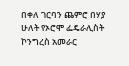በቀለ ገርባን ጨምሮ በሃያ ሁለት የኦሮሞ ፌዴራሊስት ኮንግረስ አመራር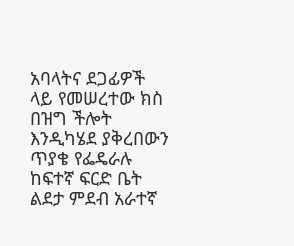አባላትና ደጋፊዎች ላይ የመሠረተው ክስ በዝግ ችሎት እንዲካሄደ ያቅረበውን ጥያቄ የፌዴራሉ ከፍተኛ ፍርድ ቤት ልደታ ምደብ አራተኛ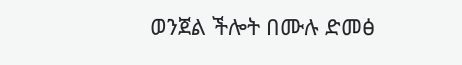ወንጀል ችሎት በሙሉ ድመፅ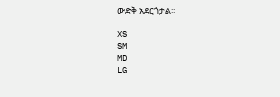ውድቅ አደርጎታል፡፡

XS
SM
MD
LG